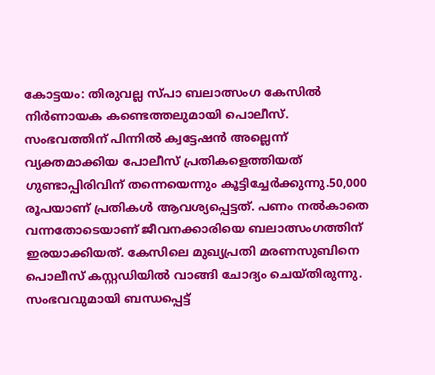കോട്ടയം: തിരുവല്ല സ്പാ ബലാത്സംഗ കേസിൽ നിർണായക കണ്ടെത്തലുമായി പൊലീസ്. സംഭവത്തിന് പിന്നിൽ ക്വട്ടേഷൻ അല്ലെന്ന് വ്യക്തമാക്കിയ പോലീസ് പ്രതികളെത്തിയത് ഗുണ്ടാപ്പിരിവിന് തന്നെയെന്നും കൂട്ടിച്ചേർക്കുന്നു.50,000 രൂപയാണ് പ്രതികൾ ആവശ്യപ്പെട്ടത്. പണം നൽകാതെ വന്നതോടെയാണ് ജീവനക്കാരിയെ ബലാത്സംഗത്തിന് ഇരയാക്കിയത്. കേസിലെ മുഖ്യപ്രതി മരണസുബിനെ പൊലീസ് കസ്റ്റഡിയിൽ വാങ്ങി ചോദ്യം ചെയ്തിരുന്നു. സംഭവവുമായി ബന്ധപ്പെട്ട്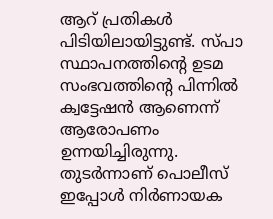ആറ് പ്രതികൾ പിടിയിലായിട്ടുണ്ട്. സ്പാ സ്ഥാപനത്തിന്റെ ഉടമ സംഭവത്തിന്റെ പിന്നിൽ ക്വട്ടേഷൻ ആണെന്ന് ആരോപണം ഉന്നയിച്ചിരുന്നു. തുടർന്നാണ് പൊലീസ് ഇപ്പോൾ നിർണായക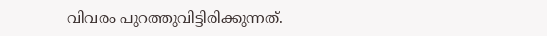വിവരം പുറത്തുവിട്ടിരിക്കുന്നത്.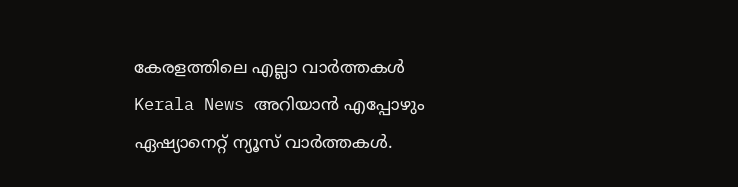കേരളത്തിലെ എല്ലാ വാർത്തകൾ Kerala News അറിയാൻ എപ്പോഴും ഏഷ്യാനെറ്റ് ന്യൂസ് വാർത്തകൾ.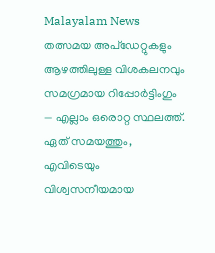Malayalam News തത്സമയ അപ്ഡേറ്റുകളും ആഴത്തിലുള്ള വിശകലനവും സമഗ്രമായ റിപ്പോർട്ടിംഗും — എല്ലാം ഒരൊറ്റ സ്ഥലത്ത്. ഏത് സമയത്തും, എവിടെയും വിശ്വസനീയമായ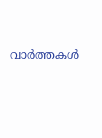വാർത്തകൾ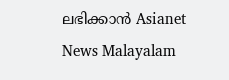ലഭിക്കാൻ Asianet News Malayalam